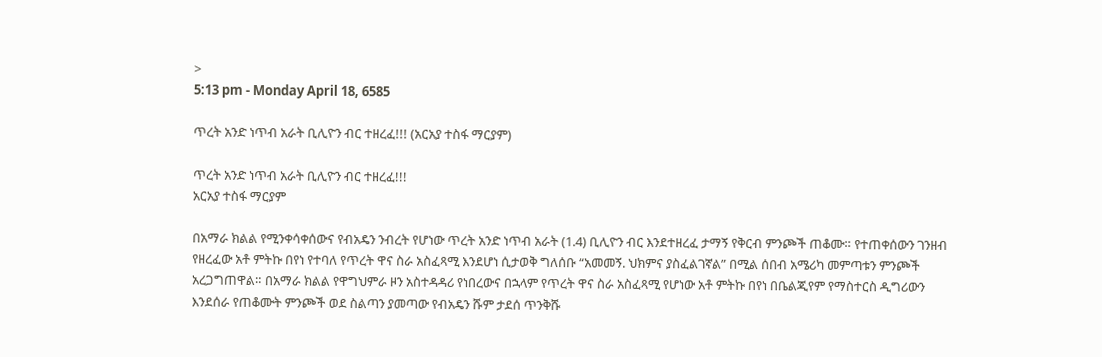>
5:13 pm - Monday April 18, 6585

ጥረት አንድ ነጥብ አራት ቢሊዮን ብር ተዘረፈ!!! (አርአያ ተስፋ ማርያም)

ጥረት አንድ ነጥብ አራት ቢሊዮን ብር ተዘረፈ!!!
አርአያ ተስፋ ማርያም

በአማራ ክልል የሚንቀሳቀሰውና የብአዴን ንብረት የሆነው ጥረት አንድ ነጥብ አራት (1.4) ቢሊዮን ብር እንደተዘረፈ ታማኝ የቅርብ ምንጮች ጠቆሙ። የተጠቀሰውን ገንዘብ የዘረፈው አቶ ምትኩ በየነ የተባለ የጥረት ዋና ስራ አስፈጻሚ እንደሆነ ሲታወቅ ግለሰቡ “አመመኝ. ህክምና ያስፈልገኛል” በሚል ሰበብ አሜሪካ መምጣቱን ምንጮች አረጋግጠዋል። በአማራ ክልል የዋግህምራ ዞን አስተዳዳሪ የነበረውና በኋላም የጥረት ዋና ስራ አስፈጻሚ የሆነው አቶ ምትኩ በየነ በቤልጂየም የማስተርስ ዲግሪውን እንደሰራ የጠቆሙት ምንጮች ወደ ስልጣን ያመጣው የብአዴን ሹም ታደሰ ጥንቅሹ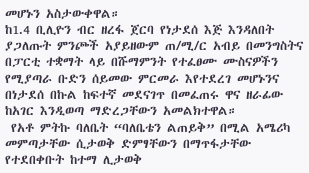መሆኑን አስታውቀዋል።
ከ1.4 ቢሊዮን ብር ዘረፋ ጀርባ የነታደሰ እጅ እንዳለበት ያጋለጡት ምንጮች አያይዘውም ጠ/ሚ/ር አብይ በመንግስትና በፓርቲ ተቋማት ላይ በሹማምንት የተፈፀሙ ሙስናዎችን የሚያጣራ ቡድን ሰይመው ምርመራ እየተደረገ መሆኑንና በነታደሰ በኩል ከፍተኛ መደናገጥ በመፈጠሩ ዋና ዘራፊው ከአገር እንዲወጣ ማድረጋቸውን አመልክተዋል።
 የአቶ ምትኩ ባለቤት “ባለቤቴን ልጠይቅ” በሚል አሜሪካ መምጣታቸው ሲታወቅ ድምፃቸውን በማጥፋታቸው የተደበቀቡት ከተማ ሊታወቅ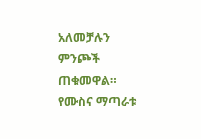አለመቻሉን ምንጮች ጠቁመዋል። የሙስና ማጣራቱ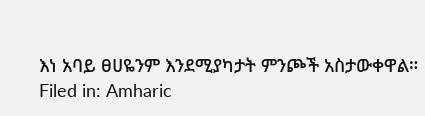እነ አባይ ፀሀዬንም እንደሚያካታት ምንጮች አስታውቀዋል።
Filed in: Amharic